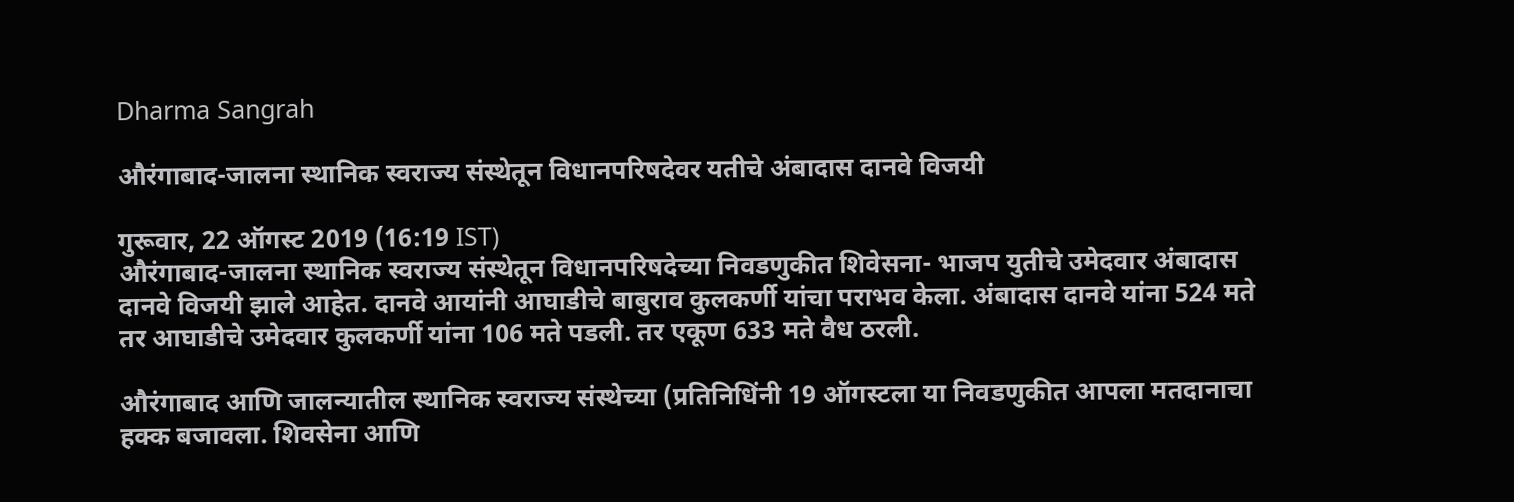Dharma Sangrah

औरंगाबाद-जालना स्थानिक स्वराज्य संस्थेतून विधानपरिषदेवर यतीचे अंबादास दानवे विजयी

गुरूवार, 22 ऑगस्ट 2019 (16:19 IST)
औरंगाबाद-जालना स्थानिक स्वराज्य संस्थेतून विधानपरिषदेच्या निवडणुकीत शिवेसना- भाजप युतीचे उमेदवार अंबादास दानवे विजयी झाले आहेत. दानवे आयांनी आघाडीचे बाबुराव कुलकर्णी यांचा पराभव केला. अंबादास दानवे यांना 524 मते तर आघाडीचे उमेदवार कुलकर्णी यांना 106 मते पडली. तर एकूण 633 मते वैध ठरली.

औरंगाबाद आणि जालन्यातील स्थानिक स्वराज्य संस्थेच्या (प्रतिनिधिंनी 19 ऑगस्टला या निवडणुकीत आपला मतदानाचा हक्क बजावला. शिवसेना आणि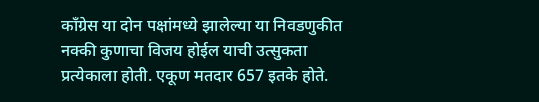काँग्रेस या दोन पक्षांमध्ये झालेल्या या निवडणुकीत नक्की कुणाचा विजय होईल याची उत्सुकता प्रत्येकाला होती. एकूण मतदार 657 इतके होते.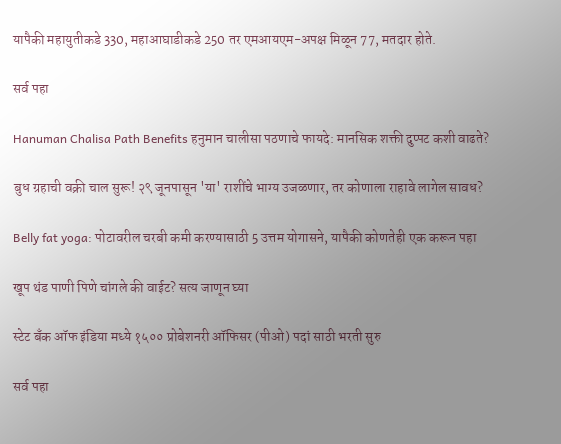यापैकी महायुतीकडे 330, महाआघाडीकडे 250 तर एमआयएम-अपक्ष मिळून 77, मतदार होते.

सर्व पहा

Hanuman Chalisa Path Benefits हनुमान चालीसा पठणाचे फायदे: मानसिक शक्ती दुप्पट कशी वाढते?

बुध ग्रहाची वक्री चाल सुरू! २९ जूनपासून 'या' राशींचे भाग्य उजळणार, तर कोणाला राहावे लागेल सावध?

Belly fat yoga: पोटावरील चरबी कमी करण्यासाठी 5 उत्तम योगासने, यापैकी कोणतेही एक करून पहा

खूप थंड पाणी पिणे चांगले की वाईट? सत्य जाणून घ्या

स्टेट बँक ऑफ इंडिया मध्ये १५०० प्रोबेशनरी ऑफिसर (पीओ) पदां साठी भरती सुरु

सर्व पहा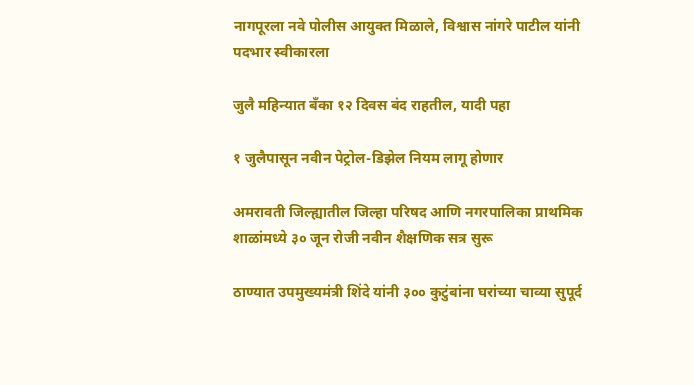नागपूरला नवे पोलीस आयुक्त मिळाले, विश्वास नांगरे पाटील यांनी पदभार स्वीकारला

जुलै महिन्यात बँका १२ दिवस बंद राहतील, यादी पहा

१ जुलैपासून नवीन पेट्रोल-डिझेल नियम लागू होणार

अमरावती जिल्ह्यातील जिल्हा परिषद आणि नगरपालिका प्राथमिक शाळांमध्ये ३० जून रोजी नवीन शैक्षणिक सत्र सुरू

ठाण्यात उपमुख्यमंत्री शिंदे यांनी ३०० कुटुंबांना घरांच्या चाव्या सुपूर्द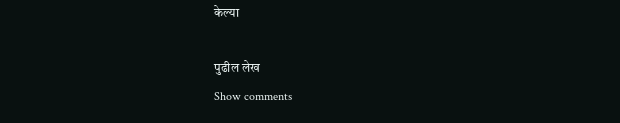केल्या

पुढील लेख
Show comments